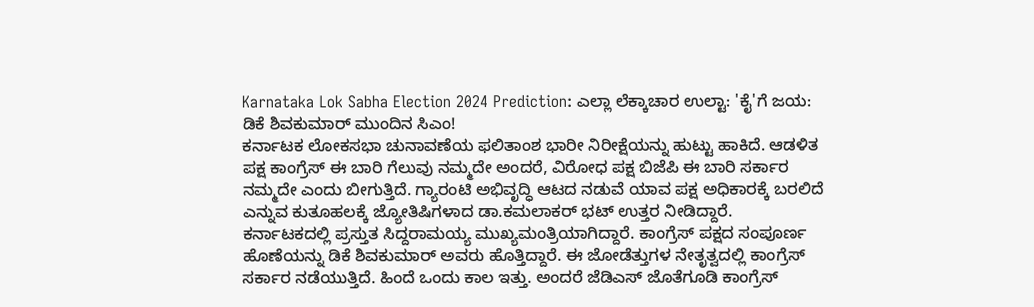Karnataka Lok Sabha Election 2024 Prediction: ಎಲ್ಲಾ ಲೆಕ್ಕಾಚಾರ ಉಲ್ಟಾ: 'ಕೈ'ಗೆ ಜಯ: ಡಿಕೆ ಶಿವಕುಮಾರ್ ಮುಂದಿನ ಸಿಎಂ!
ಕರ್ನಾಟಕ ಲೋಕಸಭಾ ಚುನಾವಣೆಯ ಫಲಿತಾಂಶ ಭಾರೀ ನಿರೀಕ್ಷೆಯನ್ನು ಹುಟ್ಟು ಹಾಕಿದೆ. ಆಡಳಿತ ಪಕ್ಷ ಕಾಂಗ್ರೆಸ್ ಈ ಬಾರಿ ಗೆಲುವು ನಮ್ಮದೇ ಅಂದರೆ, ವಿರೋಧ ಪಕ್ಷ ಬಿಜೆಪಿ ಈ ಬಾರಿ ಸರ್ಕಾರ ನಮ್ಮದೇ ಎಂದು ಬೀಗುತ್ತಿದೆ. ಗ್ಯಾರಂಟಿ ಅಭಿವೃದ್ಧಿ ಆಟದ ನಡುವೆ ಯಾವ ಪಕ್ಷ ಅಧಿಕಾರಕ್ಕೆ ಬರಲಿದೆ ಎನ್ನುವ ಕುತೂಹಲಕ್ಕೆ ಜ್ಯೋತಿಷಿಗಳಾದ ಡಾ.ಕಮಲಾಕರ್ ಭಟ್ ಉತ್ತರ ನೀಡಿದ್ದಾರೆ.
ಕರ್ನಾಟಕದಲ್ಲಿ ಪ್ರಸ್ತುತ ಸಿದ್ದರಾಮಯ್ಯ ಮುಖ್ಯಮಂತ್ರಿಯಾಗಿದ್ದಾರೆ. ಕಾಂಗ್ರೆಸ್ ಪಕ್ಷದ ಸಂಪೂರ್ಣ ಹೊಣೆಯನ್ನು ಡಿಕೆ ಶಿವಕುಮಾರ್ ಅವರು ಹೊತ್ತಿದ್ದಾರೆ. ಈ ಜೋಡೆತ್ತುಗಳ ನೇತೃತ್ವದಲ್ಲಿ ಕಾಂಗ್ರೆಸ್ ಸರ್ಕಾರ ನಡೆಯುತ್ತಿದೆ. ಹಿಂದೆ ಒಂದು ಕಾಲ ಇತ್ತು. ಅಂದರೆ ಜೆಡಿಎಸ್ ಜೊತೆಗೂಡಿ ಕಾಂಗ್ರೆಸ್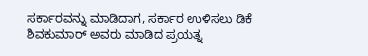ಸರ್ಕಾರವನ್ನು ಮಾಡಿದಾಗ, ಸರ್ಕಾರ ಉಳಿಸಲು ಡಿಕೆ ಶಿವಕುಮಾರ್ ಅವರು ಮಾಡಿದ ಪ್ರಯತ್ನ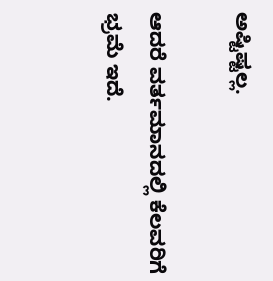ಅಷ್ಟಿಷ್ಟಲ್ಲ.

ಆದರೆ ವರ್ತಮಾನದಲ್ಲಿ ಕೆಲವರಿಗೆ ಭ್ರಮೆ ಇದೆ.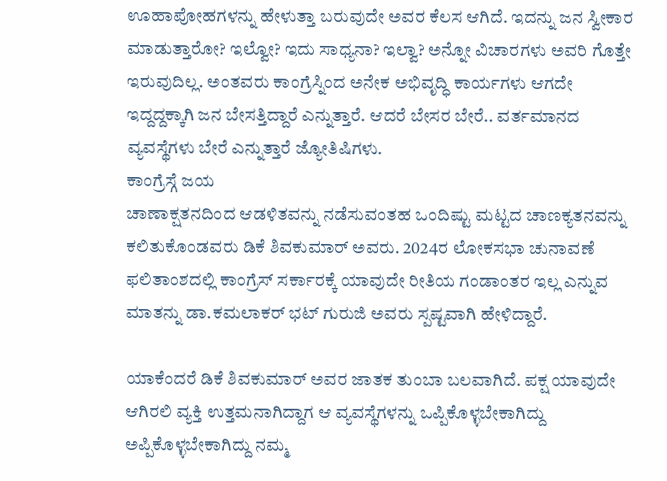ಊಹಾಪೋಹಗಳನ್ನು ಹೇಳುತ್ತಾ ಬರುವುದೇ ಅವರ ಕೆಲಸ ಆಗಿದೆ. ಇದನ್ನು ಜನ ಸ್ವೀಕಾರ ಮಾಡುತ್ತಾರೋ? ಇಲ್ವೋ? ಇದು ಸಾಧ್ಯನಾ? ಇಲ್ವಾ? ಅನ್ನೋ ವಿಚಾರಗಳು ಅವರಿ ಗೊತ್ತೇ ಇರುವುದಿಲ್ಲ. ಅಂತವರು ಕಾಂಗ್ರೆಸ್ನಿಂದ ಅನೇಕ ಅಭಿವೃದ್ಧಿ ಕಾರ್ಯಗಳು ಆಗದೇ ಇದ್ದದ್ದಕ್ಕಾಗಿ ಜನ ಬೇಸತ್ತಿದ್ದಾರೆ ಎನ್ನುತ್ತಾರೆ. ಆದರೆ ಬೇಸರ ಬೇರೆ.. ವರ್ತಮಾನದ ವ್ಯವಸ್ಥೆಗಳು ಬೇರೆ ಎನ್ನುತ್ತಾರೆ ಜ್ಯೋತಿಷಿಗಳು.
ಕಾಂಗ್ರೆಸ್ಗೆ ಜಯ
ಚಾಣಾಕ್ಷತನದಿಂದ ಆಡಳಿತವನ್ನು ನಡೆಸುವಂತಹ ಒಂದಿಷ್ಟು ಮಟ್ಟದ ಚಾಣಕ್ಯತನವನ್ನು ಕಲಿತುಕೊಂಡವರು ಡಿಕೆ ಶಿವಕುಮಾರ್ ಅವರು. 2024ರ ಲೋಕಸಭಾ ಚುನಾವಣೆ ಫಲಿತಾಂಶದಲ್ಲಿ ಕಾಂಗ್ರೆಸ್ ಸರ್ಕಾರಕ್ಕೆ ಯಾವುದೇ ರೀತಿಯ ಗಂಡಾಂತರ ಇಲ್ಲ ಎನ್ನುವ ಮಾತನ್ನು ಡಾ.ಕಮಲಾಕರ್ ಭಟ್ ಗುರುಜಿ ಅವರು ಸ್ಪಷ್ಟವಾಗಿ ಹೇಳಿದ್ದಾರೆ.

ಯಾಕೆಂದರೆ ಡಿಕೆ ಶಿವಕುಮಾರ್ ಅವರ ಜಾತಕ ತುಂಬಾ ಬಲವಾಗಿದೆ. ಪಕ್ಷ ಯಾವುದೇ ಆಗಿರಲಿ ವ್ಯಕ್ತಿ ಉತ್ತಮನಾಗಿದ್ದಾಗ ಆ ವ್ಯವಸ್ಥೆಗಳನ್ನು ಒಪ್ಪಿಕೊಳ್ಳಬೇಕಾಗಿದ್ದು ಅಪ್ಪಿಕೊಳ್ಳಬೇಕಾಗಿದ್ದು ನಮ್ಮ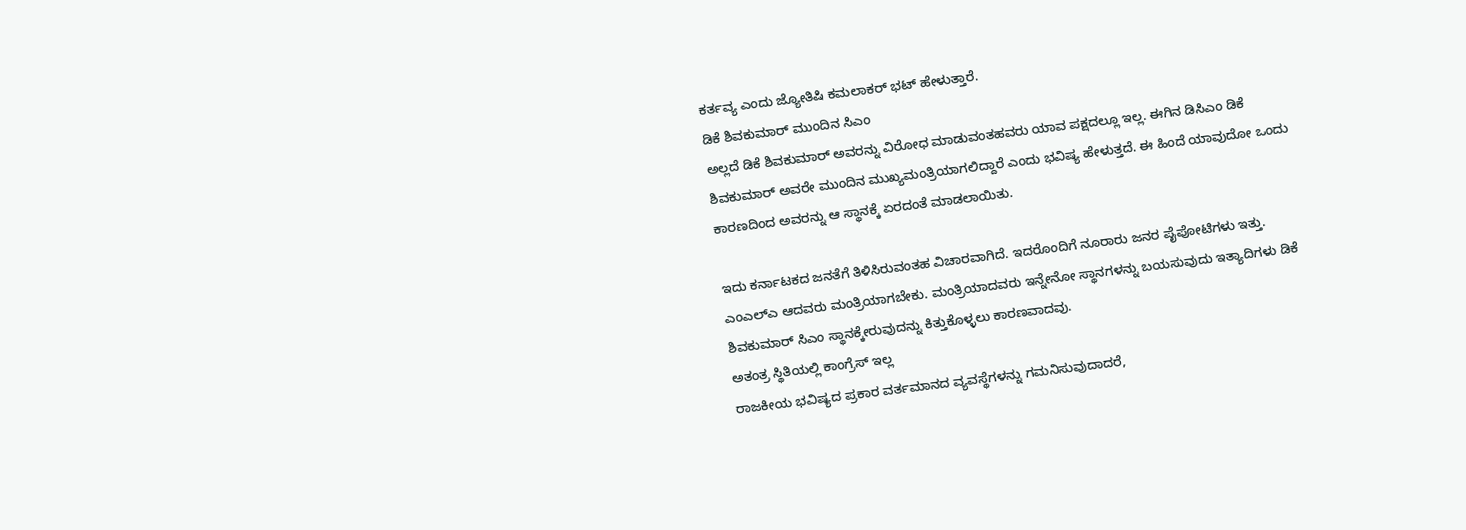ಕರ್ತವ್ಯ ಎಂದು ಜ್ಯೋತಿಷಿ ಕಮಲಾಕರ್ ಭಟ್ ಹೇಳುತ್ತಾರೆ.
ಡಿಕೆ ಶಿವಕುಮಾರ್ ಮುಂದಿನ ಸಿಎಂ
ಅಲ್ಲದೆ ಡಿಕೆ ಶಿವಕುಮಾರ್ ಅವರನ್ನು ವಿರೋಧ ಮಾಡುವಂತಹವರು ಯಾವ ಪಕ್ಷದಲ್ಲೂ ಇಲ್ಲ. ಈಗಿನ ಡಿಸಿಎಂ ಡಿಕೆ ಶಿವಕುಮಾರ್ ಅವರೇ ಮುಂದಿನ ಮುಖ್ಯಮಂತ್ರಿಯಾಗಲಿದ್ದಾರೆ ಎಂದು ಭವಿಷ್ಯ ಹೇಳುತ್ತದೆ. ಈ ಹಿಂದೆ ಯಾವುದೋ ಒಂದು ಕಾರಣದಿಂದ ಅವರನ್ನು ಆ ಸ್ಥಾನಕ್ಕೆ ಏರದಂತೆ ಮಾಡಲಾಯಿತು.

ಇದು ಕರ್ನಾಟಕದ ಜನತೆಗೆ ತಿಳಿಸಿರುವಂತಹ ವಿಚಾರವಾಗಿದೆ. ಇದರೊಂದಿಗೆ ನೂರಾರು ಜನರ ಪೈಪೋಟಿಗಳು ಇತ್ತು. ಎಂಎಲ್ಎ ಆದವರು ಮಂತ್ರಿಯಾಗಬೇಕು. ಮಂತ್ರಿಯಾದವರು ಇನ್ನೇನೋ ಸ್ಥಾನಗಳನ್ನು ಬಯಸುವುದು ಇತ್ಯಾದಿಗಳು ಡಿಕೆ ಶಿವಕುಮಾರ್ ಸಿಎಂ ಸ್ಥಾನಕ್ಕೇರುವುದನ್ನು ಕಿತ್ತುಕೊಳ್ಳಲು ಕಾರಣವಾದವು.
ಅತಂತ್ರ ಸ್ಥಿತಿಯಲ್ಲಿ ಕಾಂಗ್ರೆಸ್ ಇಲ್ಲ
ರಾಜಕೀಯ ಭವಿಷ್ಯದ ಪ್ರಕಾರ ವರ್ತಮಾನದ ವ್ಯವಸ್ಥೆಗಳನ್ನು ಗಮನಿಸುವುದಾದರೆ,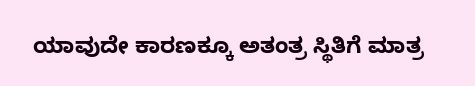ಯಾವುದೇ ಕಾರಣಕ್ಕೂ ಅತಂತ್ರ ಸ್ಥಿತಿಗೆ ಮಾತ್ರ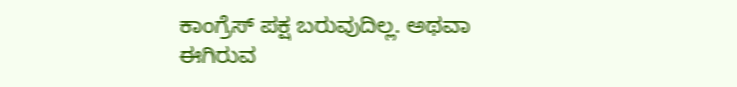ಕಾಂಗ್ರೆಸ್ ಪಕ್ಷ ಬರುವುದಿಲ್ಲ. ಅಥವಾ ಈಗಿರುವ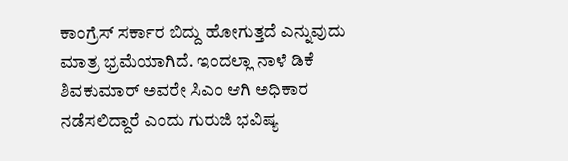ಕಾಂಗ್ರೆಸ್ ಸರ್ಕಾರ ಬಿದ್ದು ಹೋಗುತ್ತದೆ ಎನ್ನುವುದು ಮಾತ್ರ ಭ್ರಮೆಯಾಗಿದೆ. ಇಂದಲ್ಲಾ ನಾಳೆ ಡಿಕೆ ಶಿವಕುಮಾರ್ ಅವರೇ ಸಿಎಂ ಆಗಿ ಅಧಿಕಾರ ನಡೆಸಲಿದ್ದಾರೆ ಎಂದು ಗುರುಜಿ ಭವಿಷ್ಯ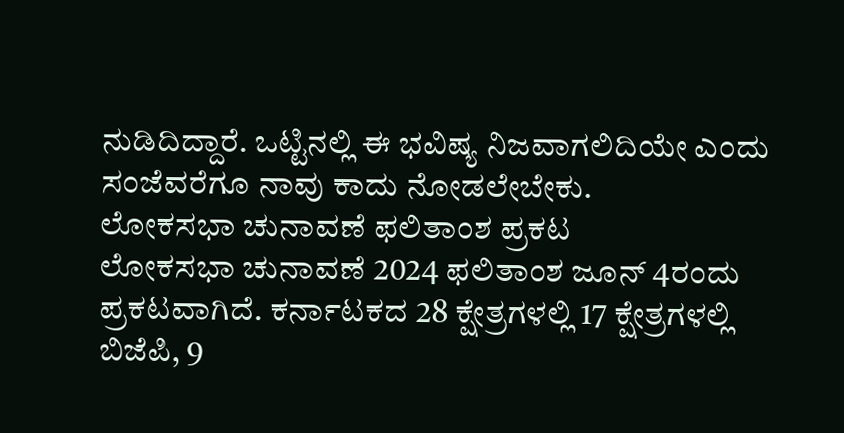ನುಡಿದಿದ್ದಾರೆ. ಒಟ್ಟಿನಲ್ಲಿ ಈ ಭವಿಷ್ಯ ನಿಜವಾಗಲಿದಿಯೇ ಎಂದು ಸಂಜೆವರೆಗೂ ನಾವು ಕಾದು ನೋಡಲೇಬೇಕು.
ಲೋಕಸಭಾ ಚುನಾವಣೆ ಫಲಿತಾಂಶ ಪ್ರಕಟ
ಲೋಕಸಭಾ ಚುನಾವಣೆ 2024 ಫಲಿತಾಂಶ ಜೂನ್ 4ರಂದು ಪ್ರಕಟವಾಗಿದೆ. ಕರ್ನಾಟಕದ 28 ಕ್ಷೇತ್ರಗಳಲ್ಲಿ 17 ಕ್ಷೇತ್ರಗಳಲ್ಲಿ ಬಿಜೆಪಿ, 9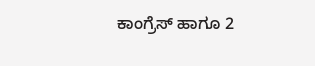ಕಾಂಗ್ರೆಸ್ ಹಾಗೂ 2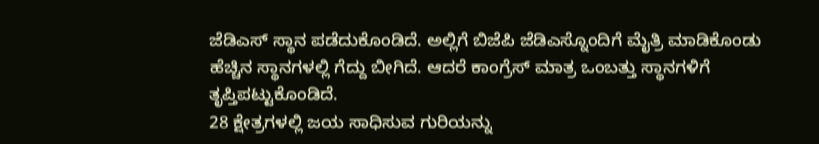ಜೆಡಿಎಸ್ ಸ್ಥಾನ ಪಡೆದುಕೊಂಡಿದೆ. ಅಲ್ಲಿಗೆ ಬಿಜೆಪಿ ಜೆಡಿಎಸ್ನೊಂದಿಗೆ ಮೈತ್ರಿ ಮಾಡಿಕೊಂಡು ಹೆಚ್ಚಿನ ಸ್ಥಾನಗಳಲ್ಲಿ ಗೆದ್ದು ಬೀಗಿದೆ. ಆದರೆ ಕಾಂಗ್ರೆಸ್ ಮಾತ್ರ ಒಂಬತ್ತು ಸ್ಥಾನಗಳಿಗೆ ತೃಪ್ತಿಪಟ್ಟುಕೊಂಡಿದೆ.
28 ಕ್ಷೇತ್ರಗಳಲ್ಲಿ ಜಯ ಸಾಧಿಸುವ ಗುರಿಯನ್ನು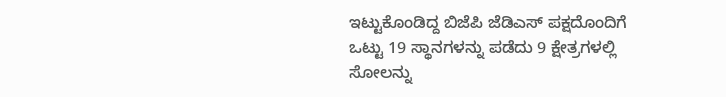ಇಟ್ಟುಕೊಂಡಿದ್ದ ಬಿಜೆಪಿ ಜೆಡಿಎಸ್ ಪಕ್ಷದೊಂದಿಗೆ ಒಟ್ಟು 19 ಸ್ಥಾನಗಳನ್ನು ಪಡೆದು 9 ಕ್ಷೇತ್ರಗಳಲ್ಲಿ ಸೋಲನ್ನು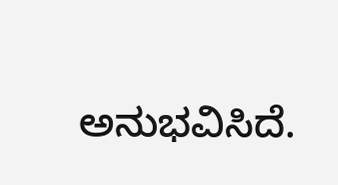ಅನುಭವಿಸಿದೆ.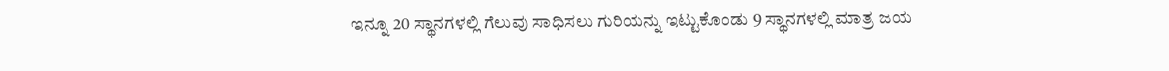ಇನ್ನೂ 20 ಸ್ಥಾನಗಳಲ್ಲಿ ಗೆಲುವು ಸಾಧಿಸಲು ಗುರಿಯನ್ನು ಇಟ್ಟುಕೊಂಡು 9 ಸ್ಥಾನಗಳಲ್ಲಿ ಮಾತ್ರ ಜಯ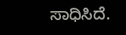ಸಾಧಿಸಿದೆ.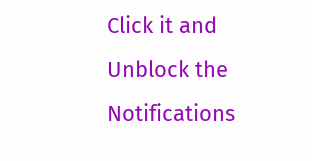Click it and Unblock the Notifications